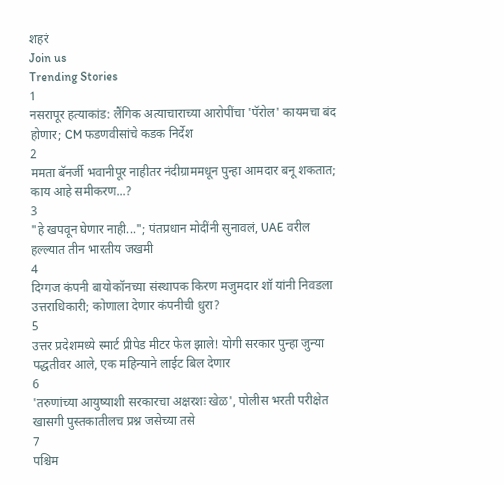शहरं
Join us
Trending Stories
1
नसरापूर हत्याकांड: लैंगिक अत्याचाराच्या आरोपींचा 'पॅरोल' कायमचा बंद होणार; CM फडणवीसांचे कडक निर्देश
2
ममता बॅनर्जी भवानीपूर नाहीतर नंदीग्राममधून पुन्हा आमदार बनू शकतात; काय आहे समीकरण...?
3
"हे खपवून घेणार नाही..."; पंतप्रधान मोदींनी सुनावलं, UAE वरील हल्ल्यात तीन भारतीय जखमी
4
दिग्गज कंपनी बायोकॉनच्या संस्थापक किरण मजुमदार शॉ यांनी निवडला उत्तराधिकारी; कोणाला देणार कंपनीची धुरा?
5
उत्तर प्रदेशमध्ये स्मार्ट प्रीपेड मीटर फेल झाले! योगी सरकार पुन्हा जुन्या पद्धतीवर आले, एक महिन्याने लाईट बिल देणार
6
'तरुणांच्या आयुष्याशी सरकारचा अक्षरशः खेळ', पोलीस भरती परीक्षेत खासगी पुस्तकातीलच प्रश्न जसेच्या तसे
7
पश्चिम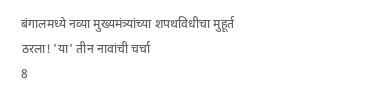बंगालमध्ये नव्या मुख्यमंत्र्यांच्या शपथविधीचा मुहूर्त ठरला! 'या' तीन नावांची चर्चा
8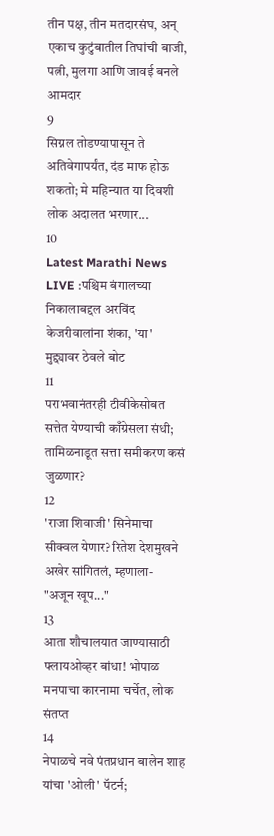तीन पक्ष, तीन मतदारसंघ, अन् एकाच कुटुंबातील तिघांची बाजी, पत्नी, मुलगा आणि जावई बनले आमदार
9
सिग्नल तोडण्यापासून ते अतिवेगापर्यंत, दंड माफ होऊ शकतो; मे महिन्यात या दिवशी लोक अदालत भरणार...
10
Latest Marathi News LIVE :पश्चिम बंगालच्या निकालाबद्दल अरविंद केजरीवालांना शंका, 'या' मुद्द्यावर ठेवले बोट
11
पराभवानंतरही टीवीकेसोबत सत्तेत येण्याची काँग्रेसला संधी; तामिळनाडूत सत्ता समीकरण कसं जुळणार?
12
'राजा शिवाजी' सिनेमाचा सीक्वल येणार? रितेश देशमुखने अखेर सांगितलं, म्हणाला- "अजून खूप..."
13
आता शौचालयात जाण्यासाठी फ्लायओव्हर बांधा! भोपाळ मनपाचा कारनामा चर्चेत, लोक संतप्त
14
नेपाळचे नवे पंतप्रधान बालेन शाह यांचा 'ओली' पॅटर्न;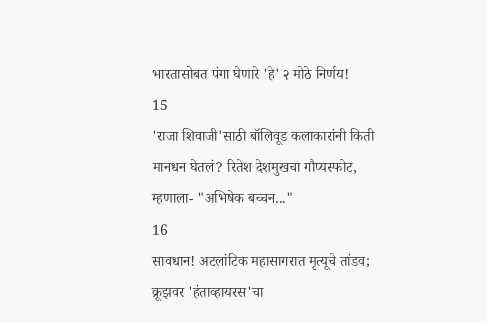भारतासोबत पंगा घेणारे 'हे' २ मोठे निर्णय!
15
'राजा शिवाजी'साठी बॉलिवूड कलाकारांनी किती मानधन घेतलं? रितेश देशमुखचा गौप्यस्फोट, म्हणाला- "अभिषेक बच्चन..."
16
सावधान! अटलांटिक महासागरात मृत्यूचे तांडव; क्रूझवर 'हंताव्हायरस'चा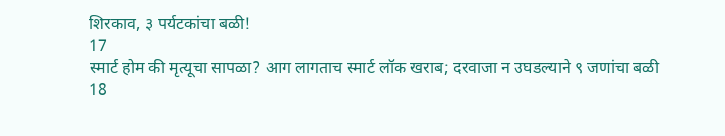शिरकाव, ३ पर्यटकांचा बळी!
17
स्मार्ट होम की मृत्यूचा सापळा? आग लागताच स्मार्ट लॉक खराब; दरवाजा न उघडल्याने ९ जणांचा बळी
18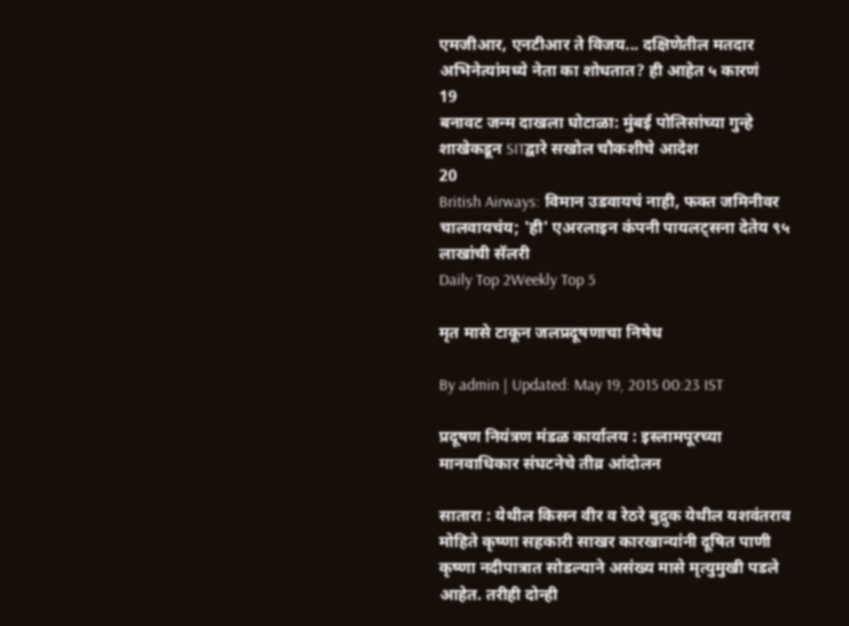एमजीआर, एनटीआर ते विजय... दक्षिणेतील मतदार अभिनेत्यांमध्ये नेता का शोधतात? ही आहेत ५ कारणं
19
बनावट जन्म दाखला घोटाळा: मुंबई पोलिसांच्या गुन्हे शाखेकडून SITद्वारे सखोल चौकशीचे आदेश
20
British Airways: विमान उडवायचं नाही, फक्त जमिनीवर चालवायचंय; 'ही' एअरलाइन कंपनी पायलट्सना देतेय ९५ लाखांची सॅलरी
Daily Top 2Weekly Top 5

मृत मासे टाकून जलप्रदूषणाचा निषेध

By admin | Updated: May 19, 2015 00:23 IST

प्रदूषण नियंत्रण मंडळ कार्यालय : इस्लामपूरच्या मानवाधिकार संघटनेचे तीव्र आंदोलन

सातारा : येथील किसन वीर व रेठरे बुद्रुक येथील यशवंतराव मोहिते कृष्णा सहकारी साखर कारखान्यांनी दूषित पाणी कृष्णा नदीपात्रात सोडल्याने असंख्य मासे मृत्युमुखी पडले आहेत. तरीही दोन्ही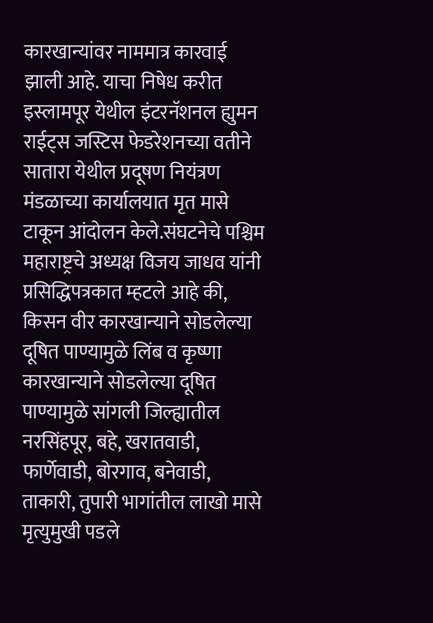कारखान्यांवर नाममात्र कारवाई झाली आहे. याचा निषेध करीत इस्लामपूर येथील इंटरनॅशनल ह्युमन राईट्स जस्टिस फेडरेशनच्या वतीने सातारा येथील प्रदूषण नियंत्रण मंडळाच्या कार्यालयात मृत मासे टाकून आंदोलन केले.संघटनेचे पश्चिम महाराष्ट्रचे अध्यक्ष विजय जाधव यांनी प्रसिद्धिपत्रकात म्हटले आहे की, किसन वीर कारखान्याने सोडलेल्या दूषित पाण्यामुळे लिंब व कृष्णा कारखान्याने सोडलेल्या दूषित पाण्यामुळे सांगली जिल्ह्यातील नरसिंहपूर, बहे, खरातवाडी, फार्णेवाडी, बोरगाव, बनेवाडी, ताकारी, तुपारी भागांतील लाखो मासे मृत्युमुखी पडले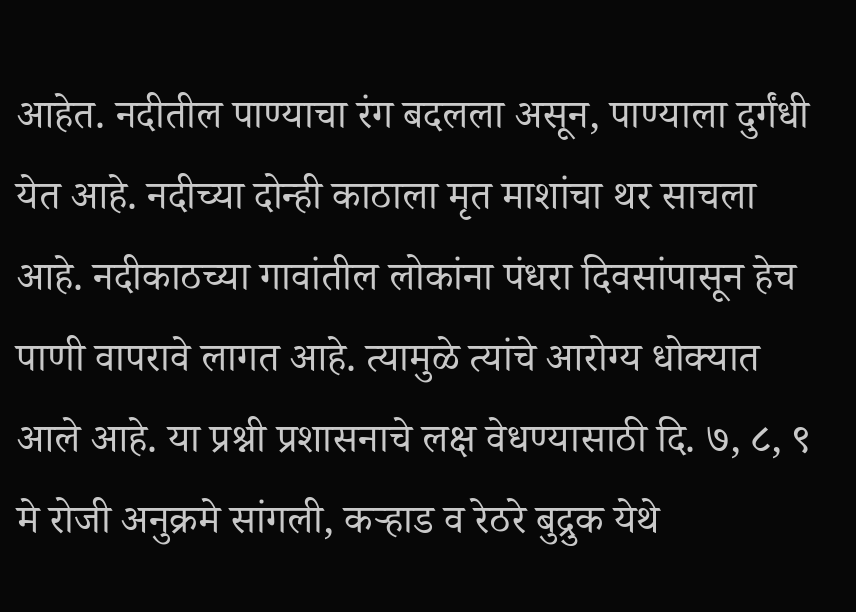आहेत. नदीतील पाण्याचा रंग बदलला असून, पाण्याला दुर्गंधी येत आहे. नदीच्या दोन्ही काठाला मृत माशांचा थर साचला आहे. नदीकाठच्या गावांतील लोकांना पंधरा दिवसांपासून हेच पाणी वापरावे लागत आहे. त्यामुळे त्यांचे आरोग्य धोक्यात आले आहे. या प्रश्नी प्रशासनाचे लक्ष वेधण्यासाठी दि. ७, ८, ९ मे रोजी अनुक्रमे सांगली, कऱ्हाड व रेठरे बुद्रुक येथे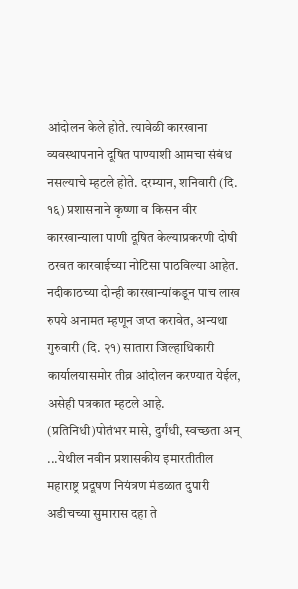आंदोलन केले होते. त्यावेळी कारखाना व्यवस्थापनाने दूषित पाण्याशी आमचा संबंध नसल्याचे म्हटले होते. दरम्यान, शनिवारी (दि. १६) प्रशासनाने कृष्णा व किसन वीर कारखान्याला पाणी दूषित केल्याप्रकरणी दोषी ठरवत कारवाईच्या नोटिसा पाठविल्या आहेत. नदीकाठच्या दोन्ही कारखान्यांकडून पाच लाख रुपये अनामत म्हणून जप्त करावेत, अन्यथा गुरुवारी (दि. २१) सातारा जिल्हाधिकारी कार्यालयासमोर तीव्र आंदोलन करण्यात येईल, असेही पत्रकात म्हटले आहे. (प्रतिनिधी)पोतंभर मासे, दुर्गंधी, स्वच्छता अन् ...येथील नवीन प्रशासकीय इमारतीतील महाराष्ट्र प्रदूषण नियंत्रण मंडळात दुपारी अडीचच्या सुमारास दहा ते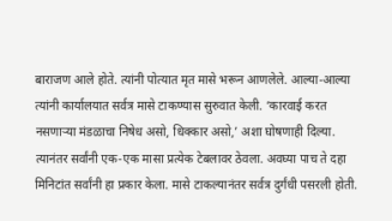बाराजण आले होते. त्यांनी पोत्यात मृत मासे भरून आणलेले. आल्या-आल्या त्यांनी कार्यालयात सर्वत्र मासे टाकण्यास सुरुवात केली. ‘कारवाई करत नसणाऱ्या मंडळाचा निषेध असो, धिक्कार असो,’ अशा घोषणाही दिल्या. त्यानंतर सर्वांनी एक-एक मासा प्रत्येक टेबलावर ठेवला. अवघ्या पाच ते दहा मिनिटांत सर्वांनी हा प्रकार केला. मासे टाकल्यानंतर सर्वत्र दुर्गंधी पसरली होती.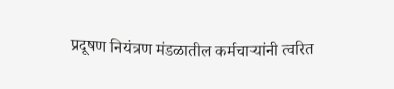प्रदूषण नियंत्रण मंडळातील कर्मचाऱ्यांनी त्वरित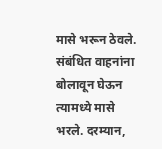मासे भरून ठेवले. संबंधित वाहनांना बोलावून घेऊन त्यामध्ये मासे भरले. दरम्यान,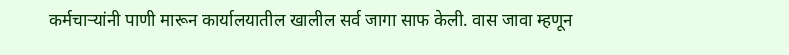कर्मचाऱ्यांनी पाणी मारून कार्यालयातील खालील सर्व जागा साफ केली. वास जावा म्हणून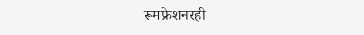रूमफ्रेशनरही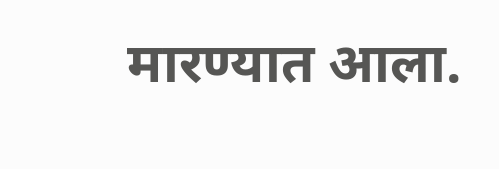मारण्यात आला.